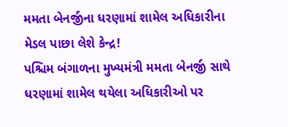મમતા બેનર્જીના ધરણામાં શામેલ અધિકારીના મેડલ પાછા લેશે કેન્દ્ર!
પશ્ચિમ બંગાળના મુખ્યમંત્રી મમતા બેનર્જી સાથે ધરણામાં શામેલ થયેલા અધિકારીઓ પર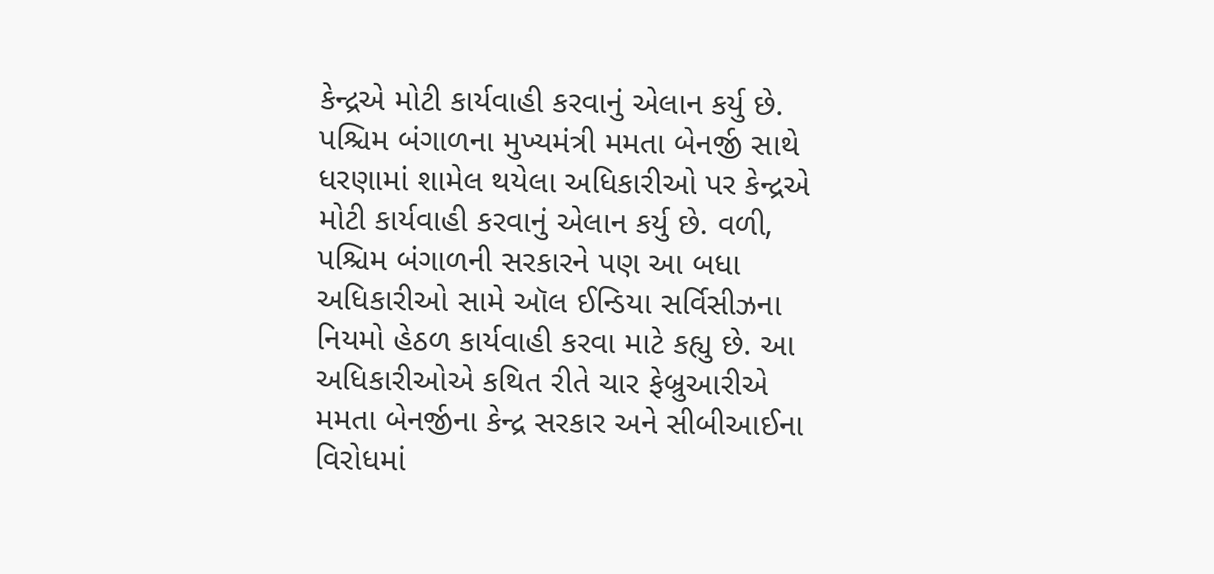કેન્દ્રએ મોટી કાર્યવાહી કરવાનું એલાન કર્યુ છે.
પશ્ચિમ બંગાળના મુખ્યમંત્રી મમતા બેનર્જી સાથે ધરણામાં શામેલ થયેલા અધિકારીઓ પર કેન્દ્રએ મોટી કાર્યવાહી કરવાનું એલાન કર્યુ છે. વળી, પશ્ચિમ બંગાળની સરકારને પણ આ બધા અધિકારીઓ સામે ઑલ ઈન્ડિયા સર્વિસીઝના નિયમો હેઠળ કાર્યવાહી કરવા માટે કહ્યુ છે. આ અધિકારીઓએ કથિત રીતે ચાર ફેબ્રુઆરીએ મમતા બેનર્જીના કેન્દ્ર સરકાર અને સીબીઆઈના વિરોધમાં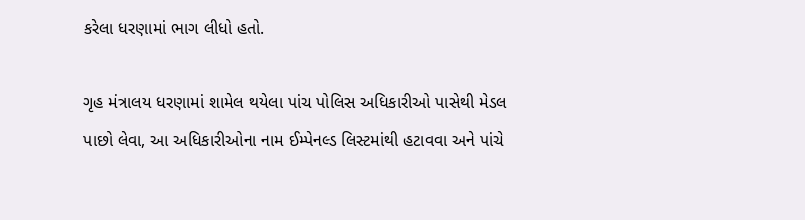કરેલા ધરણામાં ભાગ લીધો હતો.

ગૃહ મંત્રાલય ધરણામાં શામેલ થયેલા પાંચ પોલિસ અધિકારીઓ પાસેથી મેડલ પાછો લેવા, આ અધિકારીઓના નામ ઈમ્પેનલ્ડ લિસ્ટમાંથી હટાવવા અને પાંચે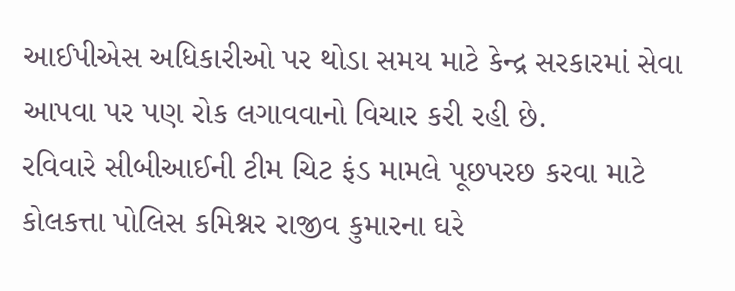આઈપીએસ અધિકારીઓ પર થોડા સમય માટે કેન્દ્ર સરકારમાં સેવા આપવા પર પણ રોક લગાવવાનો વિચાર કરી રહી છે.
રવિવારે સીબીઆઈની ટીમ ચિટ ફંડ મામલે પૂછપરછ કરવા માટે કોલકત્તા પોલિસ કમિશ્નર રાજીવ કુમારના ઘરે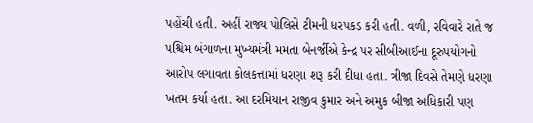પહોંચી હતી. અહીં રાજ્ય પોલિસે ટીમની ધરપકડ કરી હતી. વળી, રવિવારે રાતે જ પશ્ચિમ બંગાળના મુખ્યમંત્રી મમતા બેનર્જીએ કેન્દ્ર પર સીબીઆઈના દૂરુપયોગનો આરોપ લગાવતા કોલકત્તામાં ધરણા શરૂ કરી દીધા હતા. ત્રીજા દિવસે તેમણે ધરણા ખતમ કર્યા હતા. આ દરમિયાન રાજીવ કુમાર અને અમુક બીજા અધિકારી પણ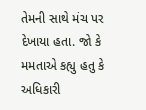તેમની સાથે મંચ પર દેખાયા હતા. જો કે મમતાએ કહ્યુ હતુ કે અધિકારી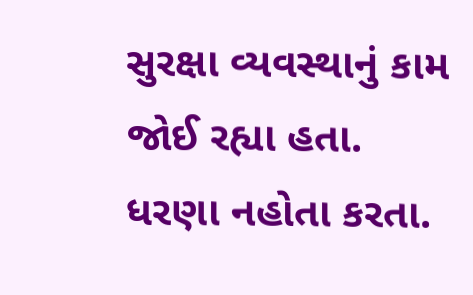સુરક્ષા વ્યવસ્થાનું કામ જોઈ રહ્યા હતા. ધરણા નહોતા કરતા.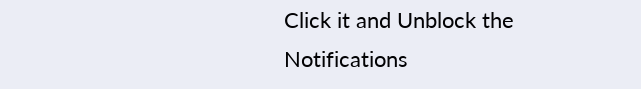Click it and Unblock the Notifications